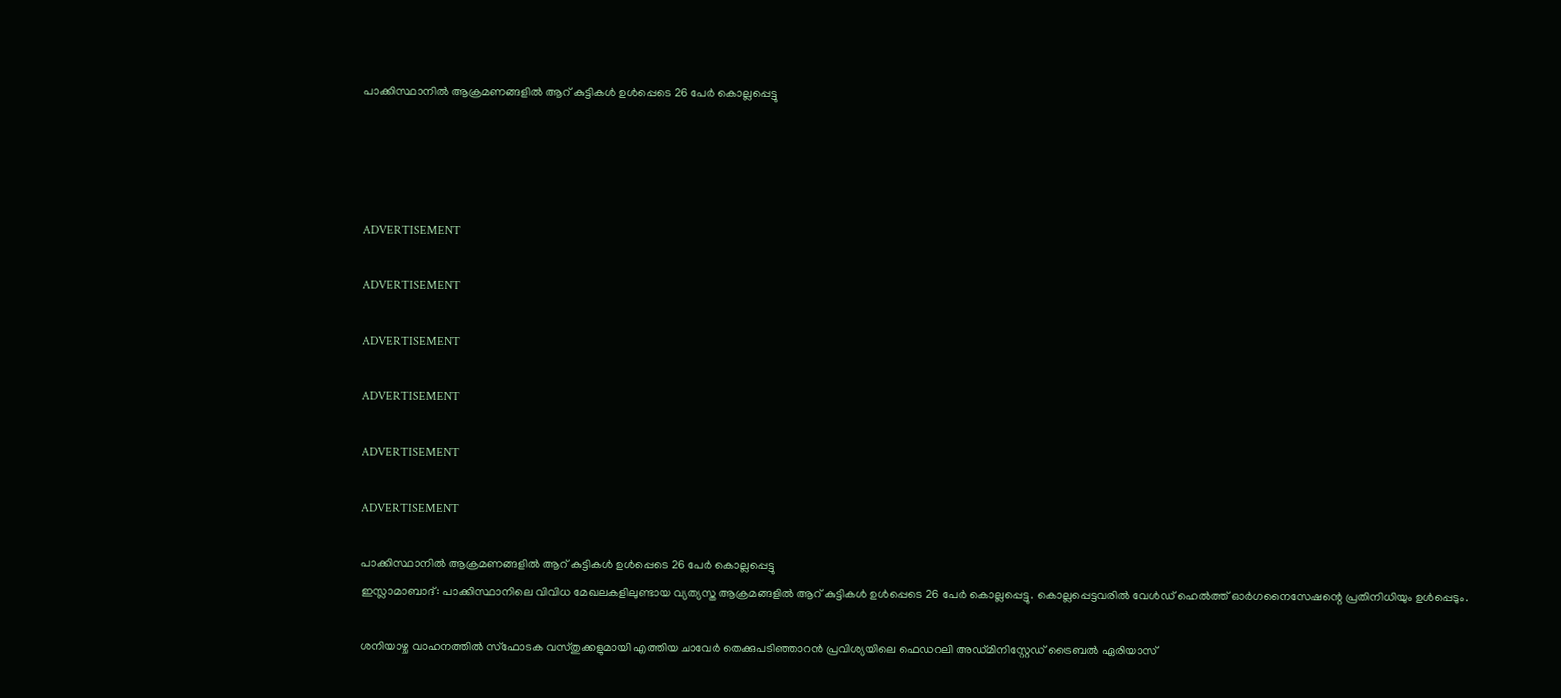പാക്കിസ്ഥാനില്‍ ആക്രമണങ്ങളില്‍ ആറ് കുട്ടികള്‍ ഉള്‍പ്പെടെ 26 പേര്‍ കൊല്ലപ്പെട്ടു




ADVERTISEMENT

ADVERTISEMENT

ADVERTISEMENT

ADVERTISEMENT

ADVERTISEMENT

ADVERTISEMENT

പാക്കിസ്ഥാനില്‍ ആക്രമണങ്ങളില്‍ ആറ് കുട്ടികള്‍ ഉള്‍പ്പെടെ 26 പേര്‍ കൊല്ലപ്പെട്ടു
ഇസ്ലാമാബാദ്: പാക്കിസ്ഥാനിലെ വിവിധ മേഖലകളിലുണ്ടായ വ്യത്യസ്ത ആക്രമങ്ങളില്‍ ആറ് കുട്ടികള്‍ ഉള്‍പ്പെടെ 26 പേര്‍ കൊല്ലപ്പെട്ടു. കൊല്ലപ്പെട്ടവരില്‍ വേള്‍ഡ് ഹെല്‍ത്ത് ഓര്‍ഗനൈസേഷന്റെ പ്രതിനിധിയും ഉള്‍പ്പെടും.

ശനിയാഴ്ച വാഹനത്തില്‍ സ്ഫോടക വസ്തുക്കളുമായി എത്തിയ ചാവേര്‍ തെക്കുപടിഞ്ഞാറന്‍ പ്രവിശ്യയിലെ ഫെഡറലി അഡ്മിനിസ്റ്റേഡ് ട്രൈബല്‍ ഏരിയാസ്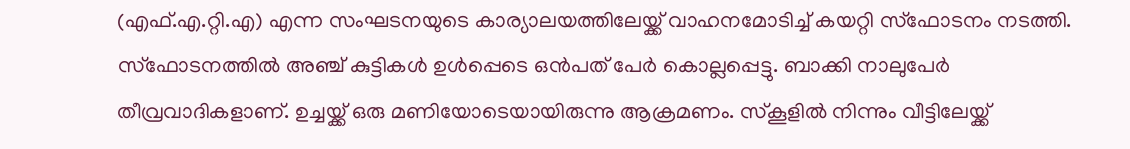(എഫ്.എ.റ്റി.എ) എന്ന സംഘടനയുടെ കാര്യാലയത്തിലേയ്ക്ക് വാഹനമോടിച്ച് കയറ്റി സ്ഫോടനം നടത്തി. സ്ഫോടനത്തില്‍ അഞ്ച് കുട്ടികള്‍ ഉള്‍പ്പെടെ ഒന്‍പത് പേര്‍ കൊല്ലപ്പെട്ടു. ബാക്കി നാലുപേര്‍ തീവ്രവാദികളാണ്‌. ഉച്ചയ്ക്ക് ഒരു മണിയോടെയായിരുന്നു ആക്രമണം. സ്കൂളില്‍ നിന്നും വീട്ടിലേയ്ക്ക്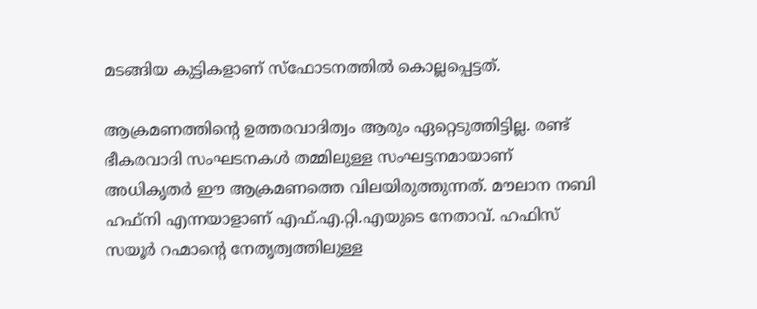മടങ്ങിയ കുട്ടികളാണ്‌ സ്ഫോടനത്തില്‍ കൊല്ലപ്പെട്ടത്.

ആക്രമണത്തിന്റെ ഉത്തരവാദിത്വം ആരും ഏറ്റെടുത്തിട്ടില്ല. രണ്ട് ഭീകരവാദി സംഘടനകള്‍ തമ്മിലുള്ള സംഘട്ടനമായാണ്‌ അധികൃതര്‍ ഈ ആക്രമണത്തെ വിലയിരുത്തുന്നത്. മൗലാന നബി ഹഫ്നി എന്നയാളാണ്‌ എഫ്.എ.റ്റി.എയുടെ നേതാവ്. ഹഫിസ് സയൂര്‍ റഹ്മാന്റെ നേതൃത്വത്തിലുള്ള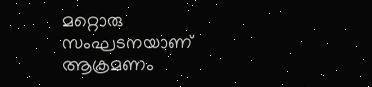മറ്റൊരു സംഘടനയാണ്‌ ആക്രമണം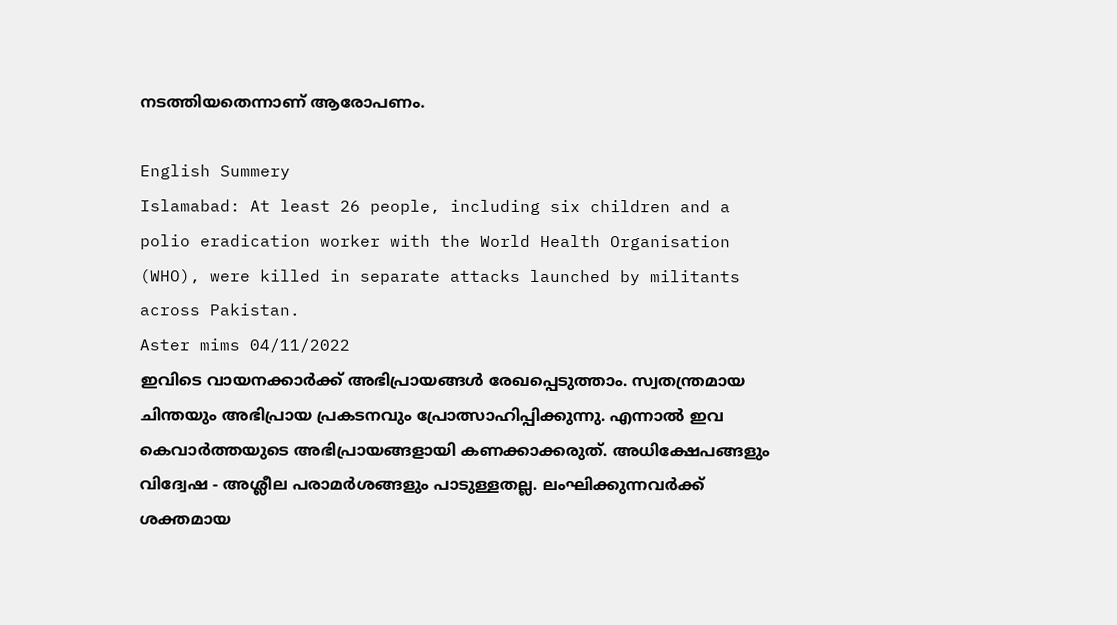നടത്തിയതെന്നാണ്‌ ആരോപണം.

English Summery
Islamabad: At least 26 people, including six children and a polio eradication worker with the World Health Organisation (WHO), were killed in separate attacks launched by militants across Pakistan.
Aster mims 04/11/2022
ഇവിടെ വായനക്കാർക്ക് അഭിപ്രായങ്ങൾ രേഖപ്പെടുത്താം. സ്വതന്ത്രമായ ചിന്തയും അഭിപ്രായ പ്രകടനവും പ്രോത്സാഹിപ്പിക്കുന്നു. എന്നാൽ ഇവ കെവാർത്തയുടെ അഭിപ്രായങ്ങളായി കണക്കാക്കരുത്. അധിക്ഷേപങ്ങളും വിദ്വേഷ - അശ്ലീല പരാമർശങ്ങളും പാടുള്ളതല്ല. ലംഘിക്കുന്നവർക്ക് ശക്തമായ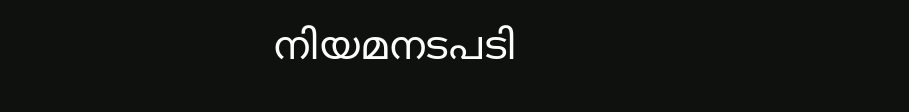നിയമനടപടി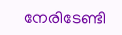നേരിടേണ്ടി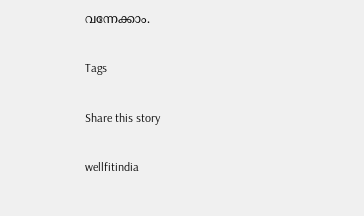വന്നേക്കാം.

Tags

Share this story

wellfitindia